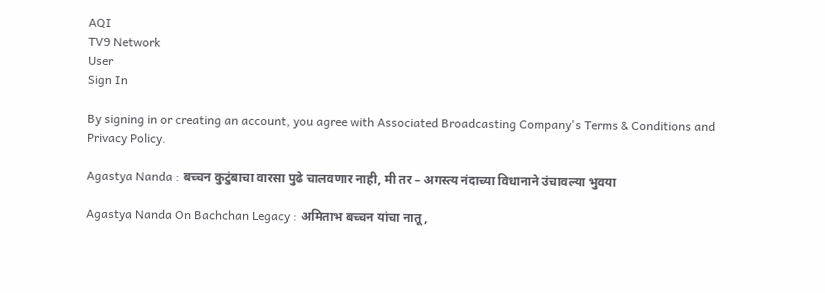AQI
TV9 Network
User
Sign In

By signing in or creating an account, you agree with Associated Broadcasting Company's Terms & Conditions and Privacy Policy.

Agastya Nanda : बच्चन कुटुंबाचा वारसा पुढे चालवणार नाही, मी तर – अगस्त्य नंदाच्या विधानाने उंचावल्या भुवया

Agastya Nanda On Bachchan Legacy : अमिताभ बच्चन यांचा नातू,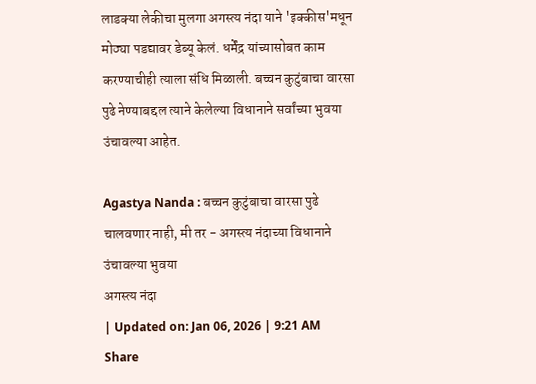लाडक्या लेकीचा मुलगा अगस्त्य नंदा याने 'इक्कीस'मधून मोठ्या पडद्यावर डेब्यू केलं. धर्मेंद्र यांच्यासोबत काम करण्याचीही त्याला संधि मिळाली. बच्चन कुटुंबाचा वारसा पुढे नेण्याबद्दल त्याने केलेल्या विधानाने सर्वांच्या भुवया उंचावल्या आहेत.

Agastya Nanda : बच्चन कुटुंबाचा वारसा पुढे चालवणार नाही, मी तर - अगस्त्य नंदाच्या विधानाने उंचावल्या भुवया
अगस्त्य नंदा
| Updated on: Jan 06, 2026 | 9:21 AM
Share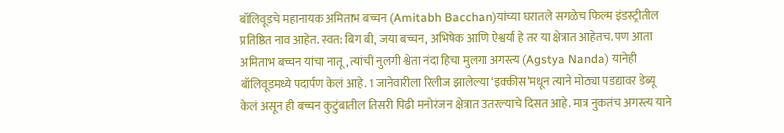बॉलिवूडचे महानायक अमिताभ बच्चन (Amitabh Bacchan)यांच्या घरातले सगळेच फिल्म इंडस्ट्रीतील प्रतिष्ठित नाव आहेत. स्वत: बिग बी, जया बच्चन, अभिषेक आणि ऐश्वर्या हे तर या क्षेत्रात आहेतच. पण आता अमिताभ बच्चन यांचा नातू, त्यांची नुलगी श्वेता नंदा हिचा मुलगा अगस्त्य (Agstya Nanda) यानेही बॉलिवूडमध्ये पदार्पण केलं आहे. 1 जानेवारीला रिलीज झालेल्या ‘इक्कीस’मधून त्याने मोठ्या पडद्यावर डेब्यू केलं असून ही बच्चन कुटुंबातील तिसरी पिढी मनोरंजन क्षेत्रात उतरल्याचे दिसत आहे. मात्र नुकतंच अगस्त्य याने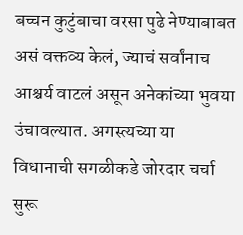बच्चन कुटुंबाचा वरसा पुढे नेण्याबाबत असं वक्तव्य केलं, ज्याचं सर्वांनाच आश्चर्य वाटलं असून अनेकांच्या भुवया उंचावल्यात. अगस्त्यच्या या विधानाची सगळीकडे जोरदार चर्चा सुरू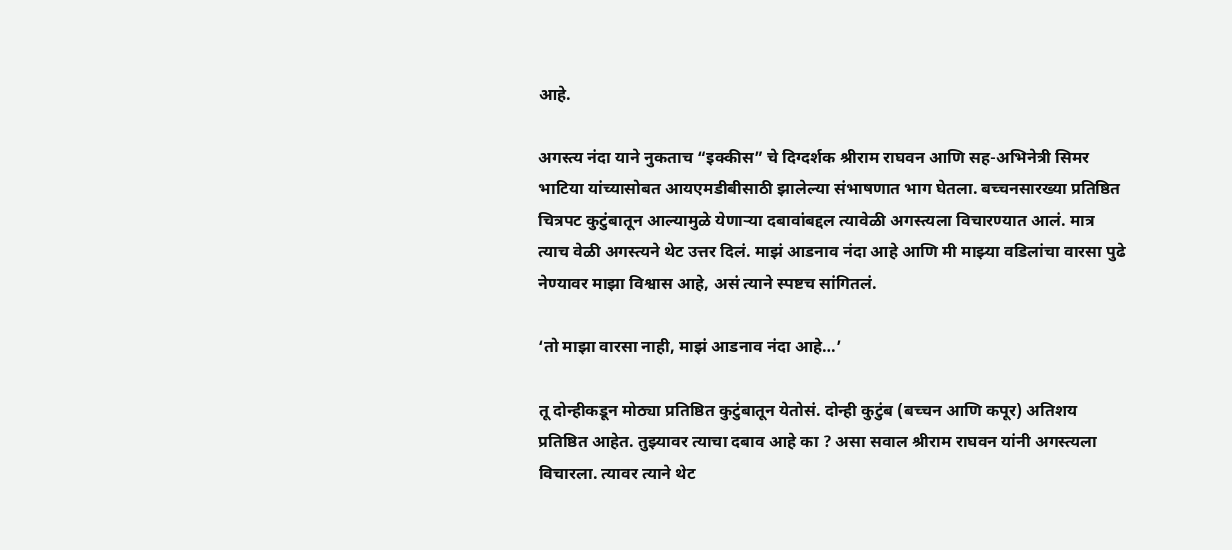आहे.

अगस्त्य नंदा याने नुकताच “इक्कीस” चे दिग्दर्शक श्रीराम राघवन आणि सह-अभिनेत्री सिमर भाटिया यांच्यासोबत आयएमडीबीसाठी झालेल्या संभाषणात भाग घेतला. बच्चनसारख्या प्रतिष्ठित चित्रपट कुटुंबातून आल्यामुळे येणाऱ्या दबावांबद्दल त्यावेळी अगस्त्यला विचारण्यात आलं. मात्र त्याच वेळी अगस्त्यने थेट उत्तर दिलं. माझं आडनाव नंदा आहे आणि मी माझ्या वडिलांचा वारसा पुढे नेण्यावर माझा विश्वास आहे, असं त्याने स्पष्टच सांगितलं.

‘तो माझा वारसा नाही, माझं आडनाव नंदा आहे…’

तू दोन्हीकडून मोठ्या प्रतिष्ठित कुटुंबातून येतोसं. दोन्ही कुटुंब (बच्चन आणि कपूर) अतिशय प्रतिष्ठित आहेत. तुझ्यावर त्याचा दबाव आहे का ? असा सवाल श्रीराम राघवन यांनी अगस्त्यला विचारला. त्यावर त्याने थेट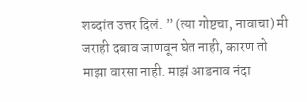शब्दांत उत्तर दिलं. ” (त्या गोष्टचा, नावाचा) मी जराही दबाव जाणवून घेत नाही, कारण तो माझा वारसा नाही. माझं आडनाव नंदा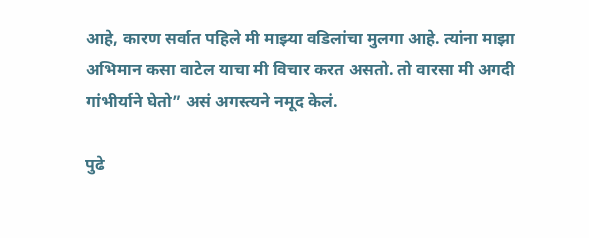आहे, कारण सर्वात पहिले मी माझ्या वडिलांचा मुलगा आहे. त्यांना माझा अभिमान कसा वाटेल याचा मी विचार करत असतो. तो वारसा मी अगदी गांभीर्याने घेतो” असं अगस्त्यने नमूद केलं.

पुढे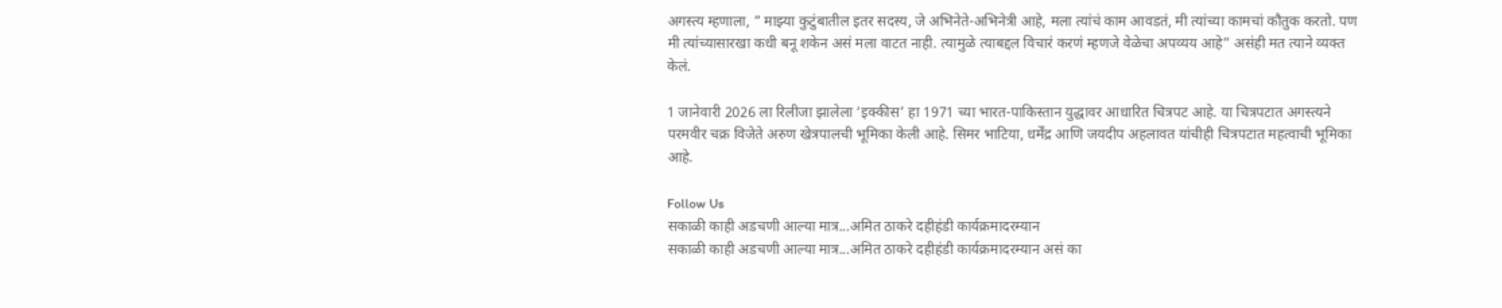अगस्त्य म्हणाला, ” माझ्या कुटुंबातील इतर सदस्य, जे अभिनेते-अभिनेत्री आहे, मला त्यांचं काम आवडतं, मी त्यांच्या कामचां कौतुक करतो. पण मी त्यांच्यासारखा कधी बनू शकेन असं मला वाटत नाही. त्यामुळे त्याबद्दल विचारं करणं म्हणजे वेळेचा अपव्यय आहे” असंही मत त्याने व्यक्त केलं.

1 जानेवारी 2026 ला रिलीजा झालेला ‘इक्कीस’ हा 1971 च्या भारत-पाकिस्तान युद्धावर आधारित चित्रपट आहे. या चित्रपटात अगस्त्यने परमवीर चक्र विजेते अरुण खेत्रपालची भूमिका केली आहे. सिमर भाटिया, धर्मेंद्र आणि जयदीप अहलावत यांचीही चित्रपटात महत्वाची भूमिका आहे.

Follow Us
सकाळी काही अडचणी आल्या मात्र...अमित ठाकरे दहीहंडी कार्यक्रमादरम्यान
सकाळी काही अडचणी आल्या मात्र...अमित ठाकरे दहीहंडी कार्यक्रमादरम्यान असं का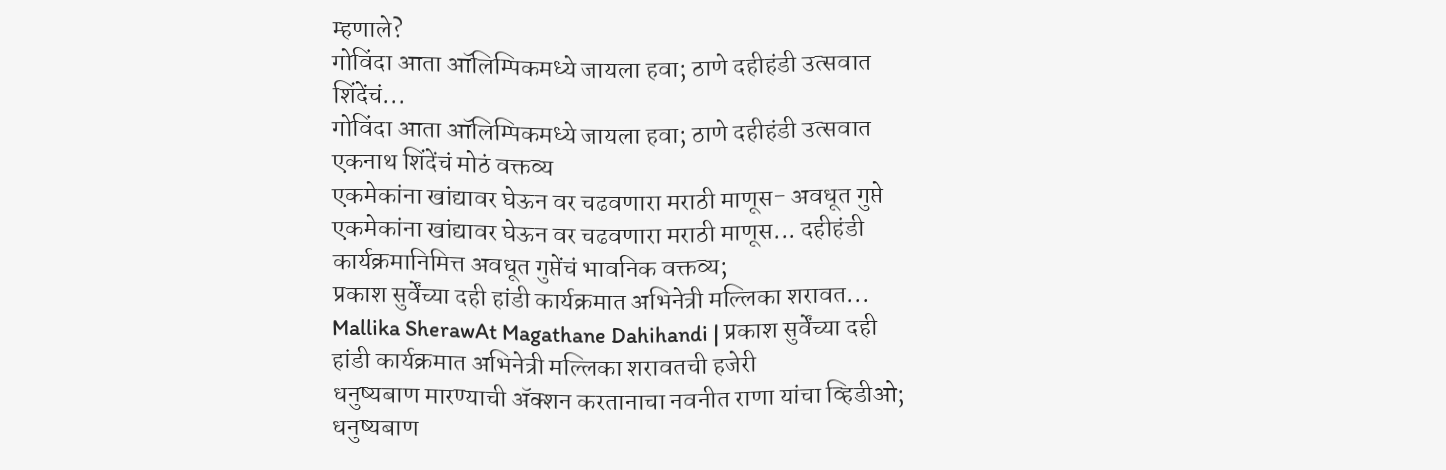म्हणाले?
गोविंदा आता ऑलिम्पिकमध्ये जायला हवा; ठाणे दहीहंडी उत्सवात शिंदेंचं...
गोविंदा आता ऑलिम्पिकमध्ये जायला हवा; ठाणे दहीहंडी उत्सवात एकनाथ शिंदेंचं मोठं वक्तव्य
एकमेकांना खांद्यावर घेऊन वर चढवणारा मराठी माणूस- अवधूत गुप्ते
एकमेकांना खांद्यावर घेऊन वर चढवणारा मराठी माणूस... दहीहंडी कार्यक्रमानिमित्त अवधूत गुप्तेंचं भावनिक वक्तव्य;
प्रकाश सुर्वेंच्या दही हांडी कार्यक्रमात अभिनेत्री मल्लिका शरावत...
Mallika SherawAt Magathane Dahihandi | प्रकाश सुर्वेंच्या दही हांडी कार्यक्रमात अभिनेत्री मल्लिका शरावतची हजेरी
धनुष्यबाण मारण्याची ॲक्शन करतानाचा नवनीत राणा यांचा व्हिडीओ;
धनुष्यबाण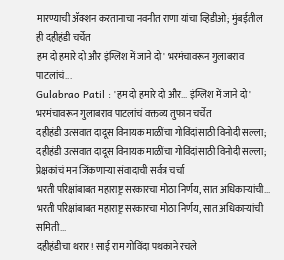मारण्याची ॲक्शन करतानाचा नवनीत राणा यांचा व्हिडीओ; मुंबईतील ही दहीहंडी चर्चेत
हम दो हमारे दो और इंग्लिश में जाने दो' भरमंचावरून गुलाबराव पाटलांचं...
Gulabrao Patil : 'हम दो हमारे दो और... इंग्लिश में जाने दो' भरमंचावरून गुलाबराव पाटलांचं वक्तव्य तुफान चर्चेत
दहीहंडी उत्सवात दादूस विनायक माळींचा गोविंदांसाठी विनोदी सल्ला;
दहीहंडी उत्सवात दादूस विनायक माळींचा गोविंदांसाठी विनोदी सल्ला; प्रेक्षकांचं मन जिंकणाऱ्या संवादाची सर्वत्र चर्चा
भरती परिक्षांबाबत महाराष्ट्र सरकारचा मोठा निर्णय, सात अधिकाऱ्यांची...
भरती परिक्षांबाबत महाराष्ट्र सरकारचा मोठा निर्णय, सात अधिकाऱ्यांची समिती...
दहीहंडीचा थरार! साई राम गोविंदा पथकाने रचले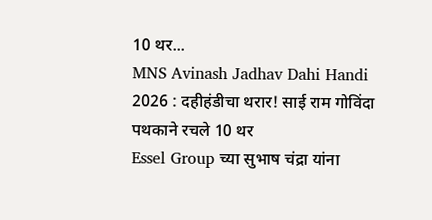10 थर...
MNS Avinash Jadhav Dahi Handi 2026 : दहीहंडीचा थरार! साई राम गोविंदा पथकाने रचले 10 थर
Essel Group च्या सुभाष चंद्रा यांना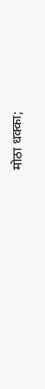मोठा धक्का;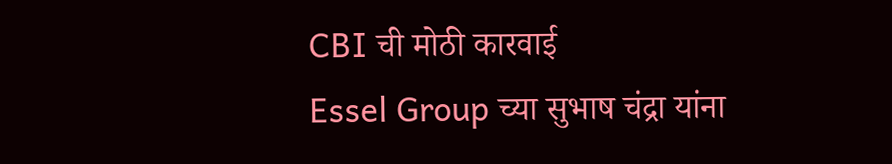CBI ची मोठी कारवाई
Essel Group च्या सुभाष चंद्रा यांना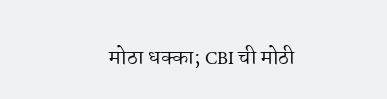मोठा धक्का; CBI ची मोठी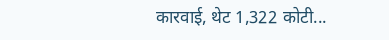कारवाई, थेट 1,322 कोटी...